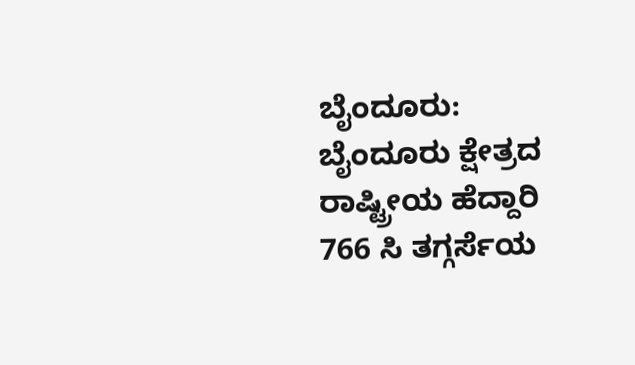ಬೈಂದೂರು: ಬೈಂದೂರು ಕ್ಷೇತ್ರದ ರಾಷ್ಟ್ರೀಯ ಹೆದ್ದಾರಿ 766 ಸಿ ತಗ್ಗರ್ಸೆಯ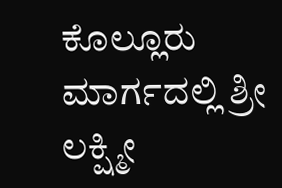ಕೊಲ್ಲೂರು ಮಾರ್ಗದಲ್ಲಿ ಶ್ರೀ ಲಕ್ಷ್ಮೀ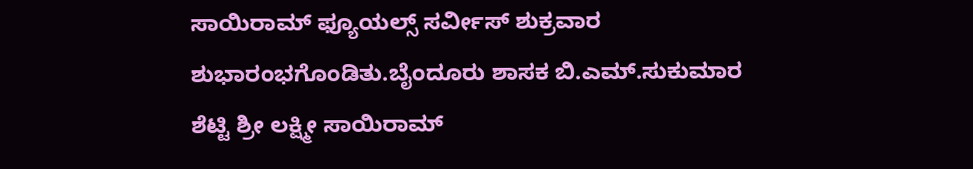ಸಾಯಿರಾಮ್ ಫ್ಯೂಯಲ್ಸ್ ಸರ್ವೀಸ್ ಶುಕ್ರವಾರ ಶುಭಾರಂಭಗೊಂಡಿತು.ಬೈಂದೂರು ಶಾಸಕ ಬಿ.ಎಮ್.ಸುಕುಮಾರ ಶೆಟ್ಟಿ ಶ್ರೀ ಲಕ್ಷ್ಮೀ ಸಾಯಿರಾಮ್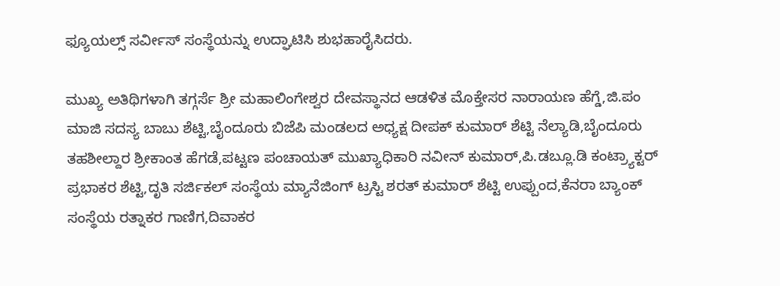ಫ್ಯೂಯಲ್ಸ್ ಸರ್ವೀಸ್ ಸಂಸ್ಥೆಯನ್ನು ಉದ್ಘಾಟಿಸಿ ಶುಭಹಾರೈಸಿದರು.

ಮುಖ್ಯ ಅತಿಥಿಗಳಾಗಿ ತಗ್ಗರ್ಸೆ ಶ್ರೀ ಮಹಾಲಿಂಗೇಶ್ವರ ದೇವಸ್ಥಾನದ ಆಡಳಿತ ಮೊಕ್ತೇಸರ ನಾರಾಯಣ ಹೆಗ್ಡೆ,ಜಿ.ಪಂ ಮಾಜಿ ಸದಸ್ಯ ಬಾಬು ಶೆಟ್ಟಿ,ಬೈಂದೂರು ಬಿಜೆಪಿ ಮಂಡಲದ ಅಧ್ಯಕ್ಷ ದೀಪಕ್ ಕುಮಾರ್ ಶೆಟ್ಟಿ ನೆಲ್ಯಾಡಿ,ಬೈಂದೂರು ತಹಶೀಲ್ದಾರ ಶ್ರೀಕಾಂತ ಹೆಗಡೆ,ಪಟ್ಟಣ ಪಂಚಾಯತ್ ಮುಖ್ಯಾಧಿಕಾರಿ ನವೀನ್ ಕುಮಾರ್,ಪಿ.ಡಬ್ಲೂ.ಡಿ ಕಂಟ್ರ್ಯಾಕ್ಟರ್ ಪ್ರಭಾಕರ ಶೆಟ್ಟಿ,ದೃತಿ ಸರ್ಜಿಕಲ್ ಸಂಸ್ಥೆಯ ಮ್ಯಾನೆಜಿಂಗ್ ಟ್ರಸ್ಟಿ ಶರತ್ ಕುಮಾರ್ ಶೆಟ್ಟಿ ಉಪ್ಪುಂದ,ಕೆನರಾ ಬ್ಯಾಂಕ್ ಸಂಸ್ಥೆಯ ರತ್ನಾಕರ ಗಾಣಿಗ,ದಿವಾಕರ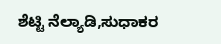ಶೆಟ್ಟಿ ನೆಲ್ಯಾಡಿ,ಸುಧಾಕರ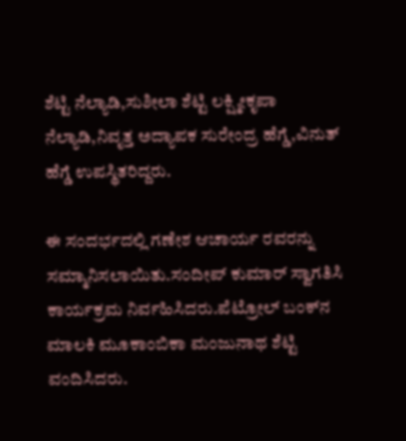ಶೆಟ್ಟಿ ನೆಲ್ಯಾಡಿ,ಸುಶೀಲಾ ಶೆಟ್ಟಿ ಲಕ್ಷ್ಮೀಕೃಪಾ ನೆಲ್ಯಾಡಿ,ನಿವೃತ್ತ ಅದ್ಯಾಪಕ ಸುರೇಂದ್ರ ಹೆಗ್ಡೆ,ವಿನುತ್ ಹೆಗ್ಡೆ ಉಪಸ್ಥಿತರಿದ್ದರು.

ಈ ಸಂದರ್ಭದಲ್ಲಿ ಗಣೇಶ ಆಚಾರ್ಯ ರವರನ್ನು ಸಮ್ಮಾನಿಸಲಾಯಿತು.ಸಂದೀಪ್ ಕುಮಾರ್ ಸ್ವಾಗತಿಸಿ ಕಾರ್ಯಕ್ರಮ ನಿರ್ವಹಿಸಿದರು.ಪೆಟ್ರೋಲ್ ಬಂಕ್‌ನ ಮಾಲಕಿ ಮೂಕಾಂಬಿಕಾ ಮಂಜುನಾಥ ಶೆಟ್ಟಿ ವಂದಿಸಿದರು.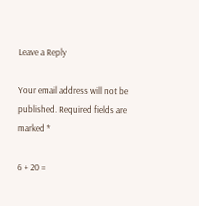Leave a Reply

Your email address will not be published. Required fields are marked *

6 + 20 =